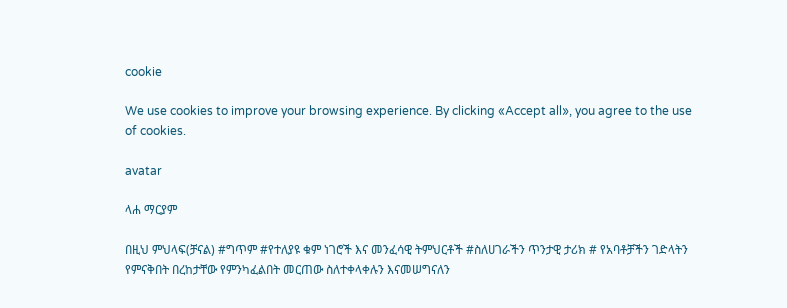cookie

We use cookies to improve your browsing experience. By clicking «Accept all», you agree to the use of cookies.

avatar

ላሐ ማርያም

በዚህ ምህላፍ(ቻናል) #ግጥም #የተለያዩ ቁም ነገሮች እና መንፈሳዊ ትምህርቶች #ስለሀገራችን ጥንታዊ ታሪክ # የአባቶቻችን ገድላትን የምናቅበት በረከታቸው የምንካፈልበት መርጠው ስለተቀላቀሉን እናመሠግናለን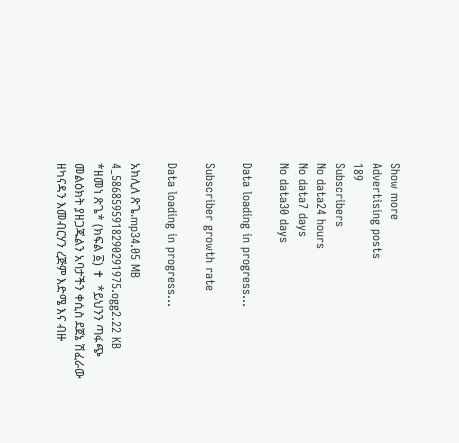Show more
Advertising posts
189
Subscribers
No data24 hours
No data7 days
No data30 days

Data loading in progress...

Subscriber growth rate

Data loading in progress...

አክሊለ ጽጌ.mp34.05 MB
4_5868595918290291975.ogg2.22 KB
*ዘመነ ጽጌ* (ክፍል ፩) ✝  *ይህንን ጣፋጭ መልዕክት ያዘጋጁልን አባታችን ቀሲስ ደጀኔ ሽፈራው ዘካናዳን እመብርሃን ረጅም እድሜ እና ብዙ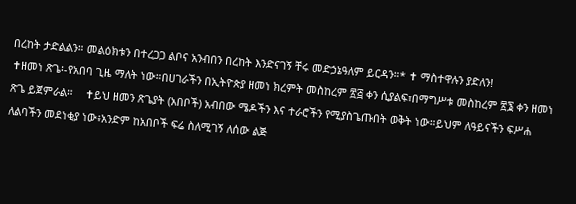በረከት ታድልልን። መልዕክቱን በተረጋጋ ልቦና አንብበን በረከት እንድናገኝ ቸሩ መድኃኔዓለም ይርዳን።* ✝ ማስተዋሉን ያድለን!                                                                                     ✝ዘመነ ጽጌ፡-የአበባ ጊዜ ማለት ነው።በሀገራችን በኢትዮጵያ ዘመነ ክረምት መስከረም ፳፭ ቀን ሲያልፍ፣በማግሥቱ መስከረም ፳፮ ቀን ዘመነ ጽጌ ይጀምራል።    ✝ይህ ዘመን ጽጌያት (አበቦች) አብበው ሜዶችን እና ተራሮችን የሚያስጌጡበት ወቅት ነው።ይህም ለዓይናችን ፍሥሐ ለልባችን መደነቂያ ነው፥አንድም ከአበቦች ፍሬ ስለሚገኝ ለሰው ልጅ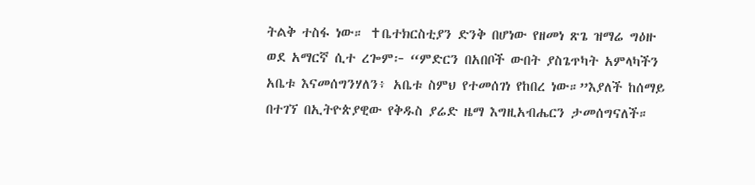ትልቅ ተስፋ ነው። ✝ቤተክርስቲያን ድንቅ በሆነው የዘመነ ጽጌ ዝማሬ ግዕዙ ወደ አማርኛ ሲተ ረጐም፦ “ምድርን በአበቦች ውበት ያስጌጥካት አምላካችን አቤቱ እናመሰግንሃለን፥ አቤቱ ስምህ የተመሰገነ የከበረ ነው።”እያለች ከሰማይ በተገኘ በኢትዮጵያዊው የቅዱስ ያሬድ ዜማ እግዚአብሔርን ታመሰግናለች።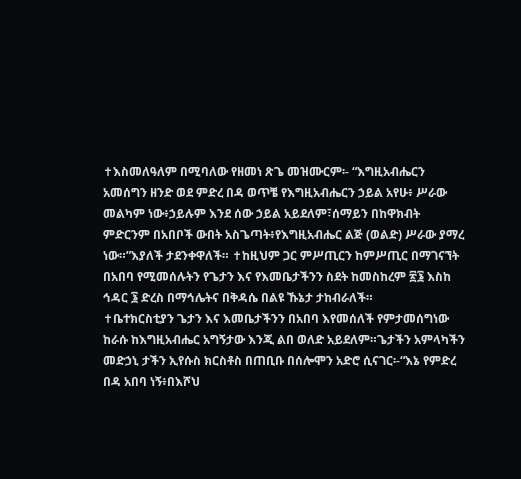✝እስመለዓለም በሚባለው የዘመነ ጽጌ መዝሙርም፡- “እግዚአብሔርን አመሰግን ዘንድ ወደ ምድረ በዳ ወጥቼ የእግዚአብሔርን ኃይል አየሁ፥ ሥራው መልካም ነው፥ኃይሉም እንደ ሰው ኃይል አይደለም፣ሰማይን በከዋክብት ምድርንም በአበቦች ውበት አስጌጣት፥የእግዚአብሔር ልጅ (ወልድ) ሥራው ያማረ ነው።”እያለች ታደንቀዋለች። ✝ከዚህም ጋር ምሥጢርን ከምሥጢር በማገናኘት በአበባ የሚመሰሉትን የጌታን እና የእመቤታችንን ስደት ከመስከረም ፳፮ እስከ ኅዳር ፮ ድረስ በማኅሌትና በቅዳሴ በልዩ ኹኔታ ታከብራለች።                                                                  ✝ቤተክርስቲያን ጌታን እና እመቤታችንን በአበባ እየመሰለች የምታመሰግነው ከራሱ ከእግዚአብሔር አግኝታው እንጂ ልበ ወለድ አይደለም።ጌታችን አምላካችን መድኃኒ ታችን ኢየሱስ ክርስቶስ በጠቢቡ በሰሎሞን አድሮ ሲናገር፡-“እኔ የምድረ በዳ አበባ ነኝ፥በእሾህ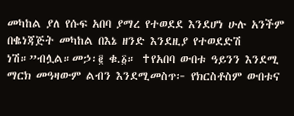መካከል ያለ የሱፍ አበባ ያማረ የተወደደ እንደሆነ ሁሉ አንችም በቈነጃጅት መካከል በእኔ ዘንድ እንደዚያ የተወደድሽ ነሽ።”ብሏል።መኃ፡፪ ቁ.፩። ✝የአበባ ውበቱ ዓይንን እንደሚ ማርክ መዓዛውም ልብን እንደሚመስጥ፦ የክርስቶስም ውበቱና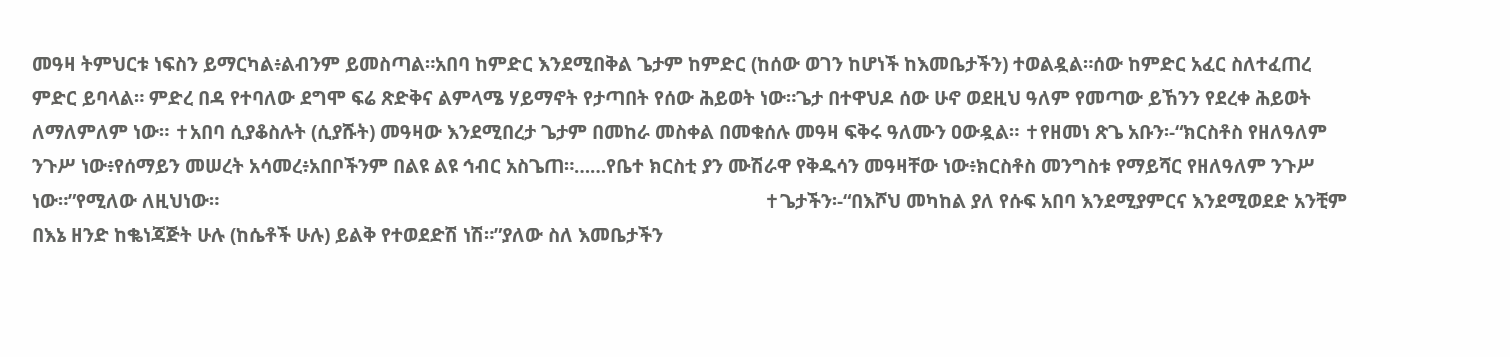መዓዛ ትምህርቱ ነፍስን ይማርካል፥ልብንም ይመስጣል።አበባ ከምድር እንደሚበቅል ጌታም ከምድር (ከሰው ወገን ከሆነች ከእመቤታችን) ተወልዷል።ሰው ከምድር አፈር ስለተፈጠረ ምድር ይባላል። ምድረ በዳ የተባለው ደግሞ ፍሬ ጽድቅና ልምላሜ ሃይማኖት የታጣበት የሰው ሕይወት ነው።ጌታ በተዋህዶ ሰው ሁኖ ወደዚህ ዓለም የመጣው ይኸንን የደረቀ ሕይወት ለማለምለም ነው። ✝አበባ ሲያቆስሉት (ሲያሹት) መዓዛው እንደሚበረታ ጌታም በመከራ መስቀል በመቁሰሉ መዓዛ ፍቅሩ ዓለሙን ዐውዷል። ✝የዘመነ ጽጌ አቡን፡-“ክርስቶስ የዘለዓለም ንጉሥ ነው፥የሰማይን መሠረት አሳመረ፥አበቦችንም በልዩ ልዩ ኅብር አስጌጠ።……የቤተ ክርስቲ ያን ሙሽራዋ የቅዱሳን መዓዛቸው ነው፥ክርስቶስ መንግስቱ የማይሻር የዘለዓለም ንጉሥ ነው።”የሚለው ለዚህነው።                                                                                                             ✝ጌታችን፡-“በእሾህ መካከል ያለ የሱፍ አበባ እንደሚያምርና እንደሚወደድ አንቺም በእኔ ዘንድ ከቈነጃጅት ሁሉ (ከሴቶች ሁሉ) ይልቅ የተወደድሽ ነሽ።”ያለው ስለ እመቤታችን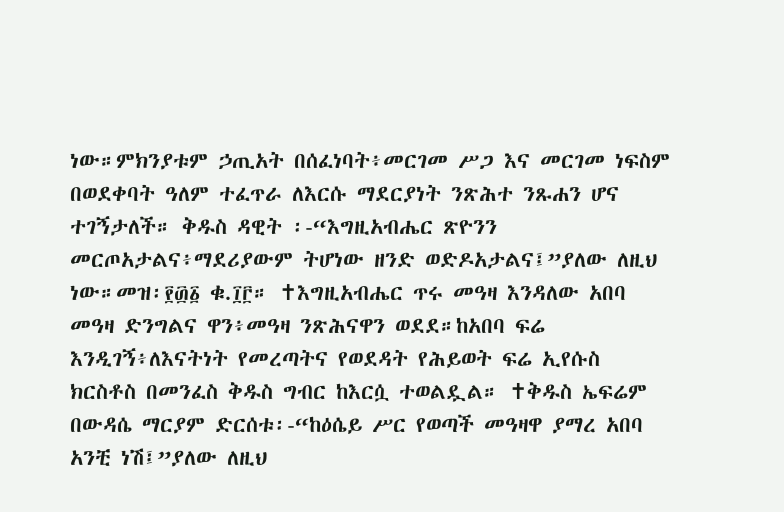ነው።ምክንያቱም ኃጢአት በሰፈነባት፥መርገመ ሥጋ እና መርገመ ነፍስም በወደቀባት ዓለም ተፈጥራ ለእርሱ ማደርያነት ንጽሕተ ንጹሐን ሆና ተገኝታለች። ቅዱስ ዳዊት ፡-“እግዚአብሔር ጽዮንን መርጦአታልና፥ማደሪያውም ትሆነው ዘንድ ወድዶአታልና፤”ያለው ለዚህ ነው።መዝ፡፻፴፩ ቁ.፲፫። ✝እግዚአብሔር ጥሩ መዓዛ እንዳለው አበባ መዓዛ ድንግልና ዋን፥መዓዛ ንጽሕናዋን ወደደ።ከአበባ ፍሬ እንዲገኝ፥ለእናትነት የመረጣትና የወደዳት የሕይወት ፍሬ ኢየሱስ ክርስቶስ በመንፈስ ቅዱስ ግብር ከእርሷ ተወልዷል። ✝ቅዱስ ኤፍሬም በውዳሴ ማርያም ድርሰቱ፡-“ከዕሴይ ሥር የወጣች መዓዛዋ ያማረ አበባ አንቺ ነሽ፤”ያለው ለዚህ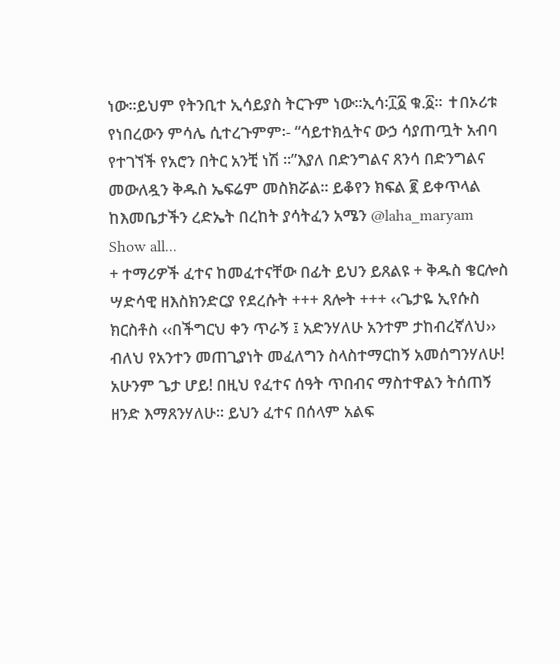ነው።ይህም የትንቢተ ኢሳይያስ ትርጉም ነው።ኢሳ፡፲፩ ቁ.፩። ✝በኦሪቱ የነበረውን ምሳሌ ሲተረጉምም፡- “ሳይተክሏትና ውኃ ሳያጠጧት አብባ የተገኘች የአሮን በትር አንቺ ነሽ ።”እያለ በድንግልና ጸንሳ በድንግልና መውለዷን ቅዱስ ኤፍሬም መስክሯል። ይቆየን ክፍል ፪ ይቀጥላል ከእመቤታችን ረድኤት በረከት ያሳትፈን አሜን @laha_maryam
Show all...
+ ተማሪዎች ፈተና ከመፈተናቸው በፊት ይህን ይጸልዩ + ቅዱስ ቄርሎስ ሣድሳዊ ዘእስክንድርያ የደረሱት +++ ጸሎት +++ ‹‹ጌታዬ ኢየሱስ ክርስቶስ ‹‹በችግርህ ቀን ጥራኝ ፤ አድንሃለሁ አንተም ታከብረኛለህ›› ብለህ የአንተን መጠጊያነት መፈለግን ስላስተማርከኝ አመሰግንሃለሁ! አሁንም ጌታ ሆይ! በዚህ የፈተና ሰዓት ጥበብና ማስተዋልን ትሰጠኝ ዘንድ እማጸንሃለሁ፡፡ ይህን ፈተና በሰላም አልፍ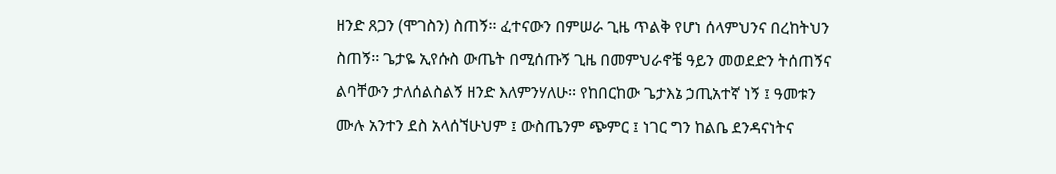ዘንድ ጸጋን (ሞገስን) ስጠኝ፡፡ ፈተናውን በምሠራ ጊዜ ጥልቅ የሆነ ሰላምህንና በረከትህን ስጠኝ፡፡ ጌታዬ ኢየሱስ ውጤት በሚሰጡኝ ጊዜ በመምህራኖቼ ዓይን መወደድን ትሰጠኝና ልባቸውን ታለሰልስልኝ ዘንድ እለምንሃለሁ፡፡ የከበርከው ጌታእኔ ኃጢአተኛ ነኝ ፤ ዓመቱን ሙሉ አንተን ደስ አላሰኘሁህም ፤ ውስጤንም ጭምር ፤ ነገር ግን ከልቤ ደንዳናነትና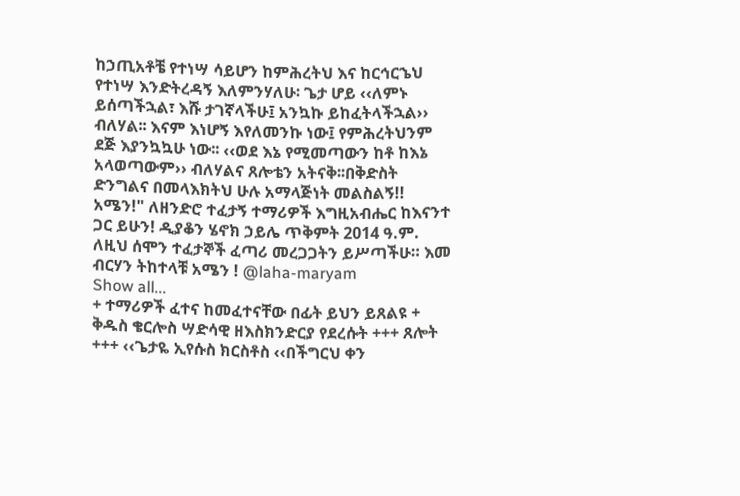ከኃጢአቶቼ የተነሣ ሳይሆን ከምሕረትህ እና ከርኅርኄህ የተነሣ እንድትረዳኝ እለምንሃለሁ፡ ጌታ ሆይ ‹‹ለምኑ ይሰጣችኋል፣ እሹ ታገኛላችሁ፤ አንኳኩ ይከፈትላችኋል›› ብለሃል፡፡ እናም እነሆኝ እየለመንኩ ነው፤ የምሕረትህንም ደጅ እያንኳኳሁ ነው፡፡ ‹‹ወደ እኔ የሚመጣውን ከቶ ከእኔ አላወጣውም›› ብለሃልና ጸሎቴን አትናቅ፡፡በቅድስት ድንግልና በመላእክትህ ሁሉ አማላጅነት መልስልኝ!! አሜን!" ለዘንድሮ ተፈታኝ ተማሪዎች እግዚአብሔር ከእናንተ ጋር ይሁን! ዲያቆን ሄኖክ ኃይሌ ጥቅምት 2014 ዓ.ም. ለዚህ ሰሞን ተፈታኞች ፈጣሪ መረጋጋትን ይሥጣችሁ። እመ ብርሃን ትከተላቹ አሜን ! @laha-maryam
Show all...
+ ተማሪዎች ፈተና ከመፈተናቸው በፊት ይህን ይጸልዩ + ቅዱስ ቄርሎስ ሣድሳዊ ዘእስክንድርያ የደረሱት +++ ጸሎት +++ ‹‹ጌታዬ ኢየሱስ ክርስቶስ ‹‹በችግርህ ቀን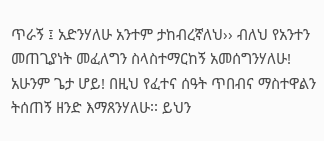ጥራኝ ፤ አድንሃለሁ አንተም ታከብረኛለህ›› ብለህ የአንተን መጠጊያነት መፈለግን ስላስተማርከኝ አመሰግንሃለሁ! አሁንም ጌታ ሆይ! በዚህ የፈተና ሰዓት ጥበብና ማስተዋልን ትሰጠኝ ዘንድ እማጸንሃለሁ፡፡ ይህን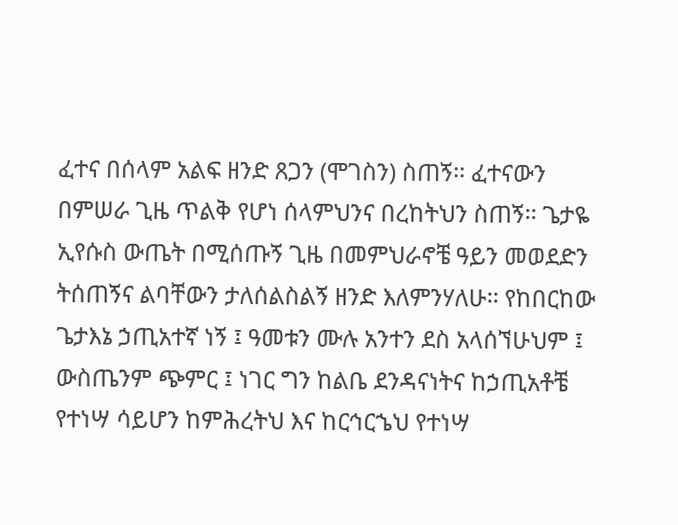ፈተና በሰላም አልፍ ዘንድ ጸጋን (ሞገስን) ስጠኝ፡፡ ፈተናውን በምሠራ ጊዜ ጥልቅ የሆነ ሰላምህንና በረከትህን ስጠኝ፡፡ ጌታዬ ኢየሱስ ውጤት በሚሰጡኝ ጊዜ በመምህራኖቼ ዓይን መወደድን ትሰጠኝና ልባቸውን ታለሰልስልኝ ዘንድ እለምንሃለሁ፡፡ የከበርከው ጌታእኔ ኃጢአተኛ ነኝ ፤ ዓመቱን ሙሉ አንተን ደስ አላሰኘሁህም ፤ ውስጤንም ጭምር ፤ ነገር ግን ከልቤ ደንዳናነትና ከኃጢአቶቼ የተነሣ ሳይሆን ከምሕረትህ እና ከርኅርኄህ የተነሣ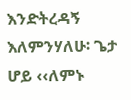እንድትረዳኝ እለምንሃለሁ፡ ጌታ ሆይ ‹‹ለምኑ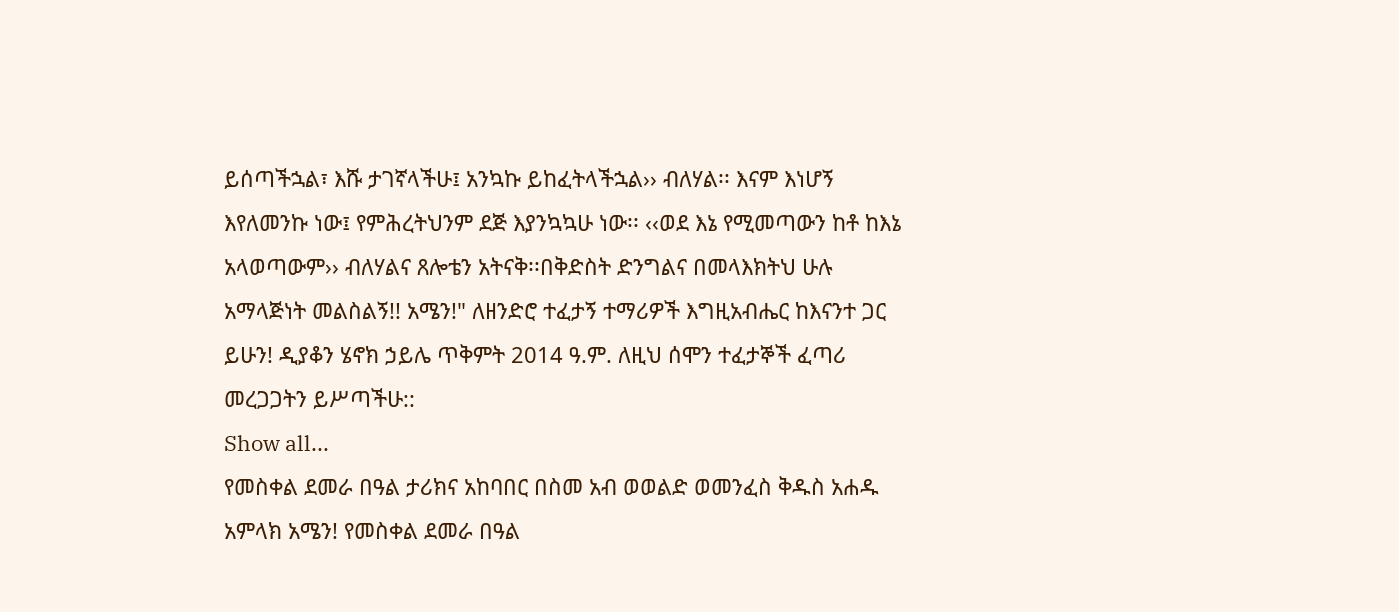ይሰጣችኋል፣ እሹ ታገኛላችሁ፤ አንኳኩ ይከፈትላችኋል›› ብለሃል፡፡ እናም እነሆኝ እየለመንኩ ነው፤ የምሕረትህንም ደጅ እያንኳኳሁ ነው፡፡ ‹‹ወደ እኔ የሚመጣውን ከቶ ከእኔ አላወጣውም›› ብለሃልና ጸሎቴን አትናቅ፡፡በቅድስት ድንግልና በመላእክትህ ሁሉ አማላጅነት መልስልኝ!! አሜን!" ለዘንድሮ ተፈታኝ ተማሪዎች እግዚአብሔር ከእናንተ ጋር ይሁን! ዲያቆን ሄኖክ ኃይሌ ጥቅምት 2014 ዓ.ም. ለዚህ ሰሞን ተፈታኞች ፈጣሪ መረጋጋትን ይሥጣችሁ::
Show all...
የመስቀል ደመራ በዓል ታሪክና አከባበር በስመ አብ ወወልድ ወመንፈስ ቅዱስ አሐዱ አምላክ አሜን! የመስቀል ደመራ በዓል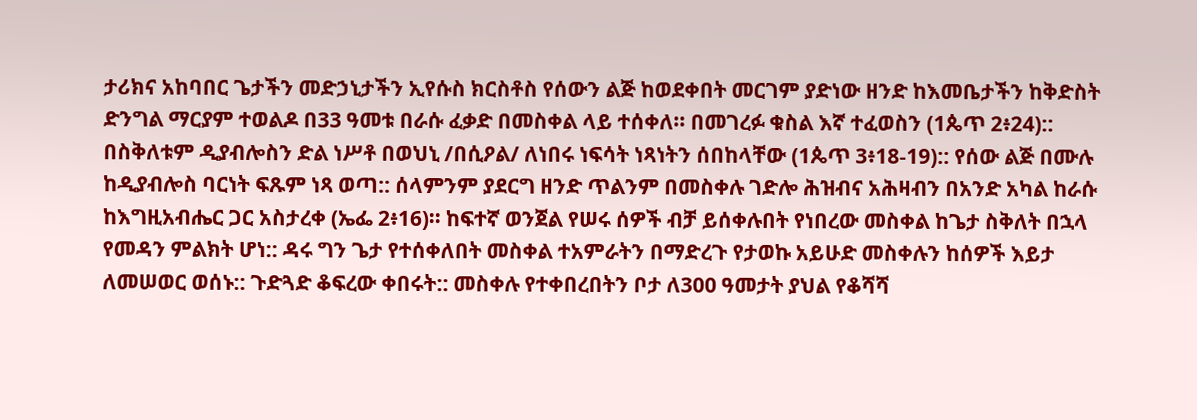ታሪክና አከባበር ጌታችን መድኃኒታችን ኢየሱስ ክርስቶስ የሰውን ልጅ ከወደቀበት መርገም ያድነው ዘንድ ከእመቤታችን ከቅድስት ድንግል ማርያም ተወልዶ በ33 ዓመቱ በራሱ ፈቃድ በመስቀል ላይ ተሰቀለ፡፡ በመገረፉ ቁስል እኛ ተፈወስን (1ጴጥ 2፥24):: በስቅለቱም ዲያብሎስን ድል ነሥቶ በወህኒ /በሲዖል/ ለነበሩ ነፍሳት ነጻነትን ሰበከላቸው (1ጴጥ 3፥18-19):: የሰው ልጅ በሙሉ ከዲያብሎስ ባርነት ፍጹም ነጻ ወጣ:: ሰላምንም ያደርግ ዘንድ ጥልንም በመስቀሉ ገድሎ ሕዝብና አሕዛብን በአንድ አካል ከራሱ ከእግዚአብሔር ጋር አስታረቀ (ኤፌ 2፥16)፡፡ ከፍተኛ ወንጀል የሠሩ ሰዎች ብቻ ይሰቀሉበት የነበረው መስቀል ከጌታ ስቅለት በኋላ የመዳን ምልክት ሆነ:: ዳሩ ግን ጌታ የተሰቀለበት መስቀል ተአምራትን በማድረጉ የታወኩ አይሁድ መስቀሉን ከሰዎች እይታ ለመሠወር ወሰኑ:: ጉድጓድ ቆፍረው ቀበሩት:: መስቀሉ የተቀበረበትን ቦታ ለ300 ዓመታት ያህል የቆሻሻ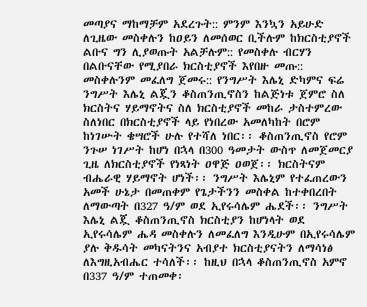መጣያና ማከማቻም አደረጉት:: ምንም እንኳን አይሁድ ለጊዜው መስቀሉን ከዐይን ለመሰወር ቢችሉም ከክርስቲያኖች ልቡና ግን ሊያወጡት አልቻሉም:: የመስቀሉ ብርሃን በልቡናቸው የሚያበራ ክርስቲያኖች እየበዙ መጡ:: መስቀሉንም መፈለግ ጀመሩ:: የንግሥት እሌኒ ድካምና ፍሬ ንግሥት እሌኒ ልጇን ቆስጠንጢኖስን ከልጅነቱ ጀምሮ ስለ ክርስትና ሃይማኖትና ስለ ክርስቲያኖች መከራ ታስተምረው ስለነበር በክርስቲያኖች ላይ የነበረው አመለካከት በሮም ከነገሡት ቄሣሮች ሁሉ የተሻለ ነበር፡፡ ቆስጠንጢኖስ የሮም ንጉሠ ነገሥት ከሆነ በኋላ በ300 ዓመታት ውስጥ ለመጀመርያ ጊዜ ለክርስቲያኖች የነጻነት ዐዋጅ ዐወጀ፡፡ ክርስትናም ብሔራዊ ሃይማኖት ሆነች፡፡ ንግሥት እሌኒም የተፈጠረውን አመች ሁኔታ በመጠቀም የጌታችንን መስቀል ከተቀበረበት ለማውጣት በ327 ዓ/ም ወደ ኢየሩሳሌም ሔደች፡፡ ንግሥት እሌኒ ልጇ ቆስጠንጢኖስ ክርስቲያን ከሆነላት ወደ ኢየሩሳሌም ሔዳ መስቀሉን ለመፈለግ እንዲሁም በኢየሩሳሌም ያሉ ቅዱሳት መካናትንና አብያተ ክርስቲያናትን ለማሳነፅ ለእግዚአብሔር ተሳለች፡፡ ከዚህ በኋላ ቆስጠንጢኖስ አምኖ በ337 ዓ/ም ተጠመቀ፡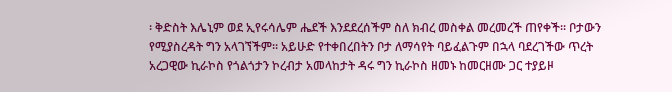፡ ቅድስት እሌኒም ወደ ኢየሩሳሌም ሔደች እንደደረሰችም ስለ ክብረ መስቀል መረመረች ጠየቀች፡፡ ቦታውን የሚያስረዳት ግን አላገኘችም፡፡ አይሁድ የተቀበረበትን ቦታ ለማሳየት ባይፈልጉም በኋላ ባደረገችው ጥረት አረጋዊው ኪራኮስ የጎልጎታን ኮረብታ አመላከታት ዳሩ ግን ኪራኮስ ዘመኑ ከመርዘሙ ጋር ተያይዞ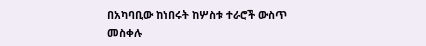በአካባቢው ከነበሩት ከሦስቱ ተራሮች ውስጥ መስቀሉ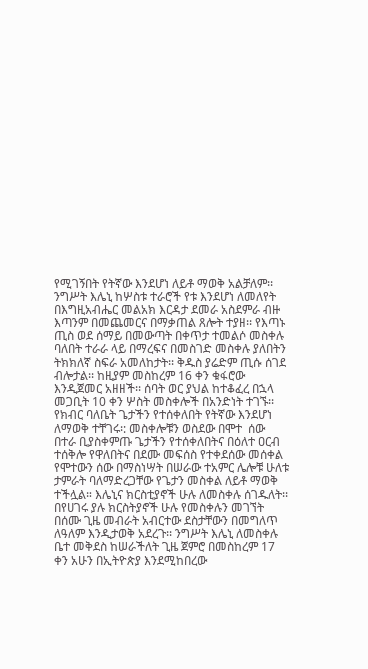የሚገኝበት የትኛው እንደሆነ ለይቶ ማወቅ አልቻለም፡፡ ንግሥት እሌኒ ከሦስቱ ተራሮች የቱ እንደሆነ ለመለየት በእግዚአብሔር መልአክ እርዳታ ደመራ አስደምራ ብዙ እጣንም በመጨመርና በማቃጠል ጸሎት ተያዘ፡፡ የእጣኑ ጢስ ወደ ሰማይ በመውጣት በቀጥታ ተመልሶ መስቀሉ ባለበት ተራራ ላይ በማረፍና በመስገድ መስቀሉ ያለበትን ትክክለኛ ስፍራ አመለከታት፡፡ ቅዱስ ያሬድም ጢሱ ሰገደ ብሎታል፡፡ ከዚያም መስከረም 16 ቀን ቁፋሮው እንዲጀመር አዘዘች፡፡ ሰባት ወር ያህል ከተቆፈረ በኋላ መጋቢት 10 ቀን ሦስት መስቀሎች በአንድነት ተገኙ፡፡የክብር ባለቤት ጌታችን የተሰቀለበት የትኛው እንደሆነ ለማወቅ ተቸገሩ፡: መስቀሎቹን ወስደው በሞተ  ሰው በተራ ቢያስቀምጡ ጌታችን የተሰቀለበትና በዕለተ ዐርብ ተሰቅሎ የዋለበትና በደሙ መፍሰስ የተቀደሰው መሰቀል የሞተውን ሰው በማስነሣት በሠራው ተአምር ሌሎቹ ሁለቱ ታምራት ባለማድረጋቸው የጌታን መስቀል ለይቶ ማወቅ ተችሏል። እሌኒና ክርስቲያኖች ሁሉ ለመስቀሉ ሰገዱለት፡፡ በየሀገሩ ያሉ ክርስትያኖች ሁሉ የመስቀሉን መገኘት በሰሙ ጊዜ መብራት አብርተው ደስታቸውን በመግለጥ ለዓለም እንዲታወቅ አደረጉ፡፡ ንግሥት እሌኒ ለመስቀሉ ቤተ መቅደስ ከሠራችለት ጊዜ ጀምሮ በመስከረም 17 ቀን አሁን በኢትዮጵያ እንደሚከበረው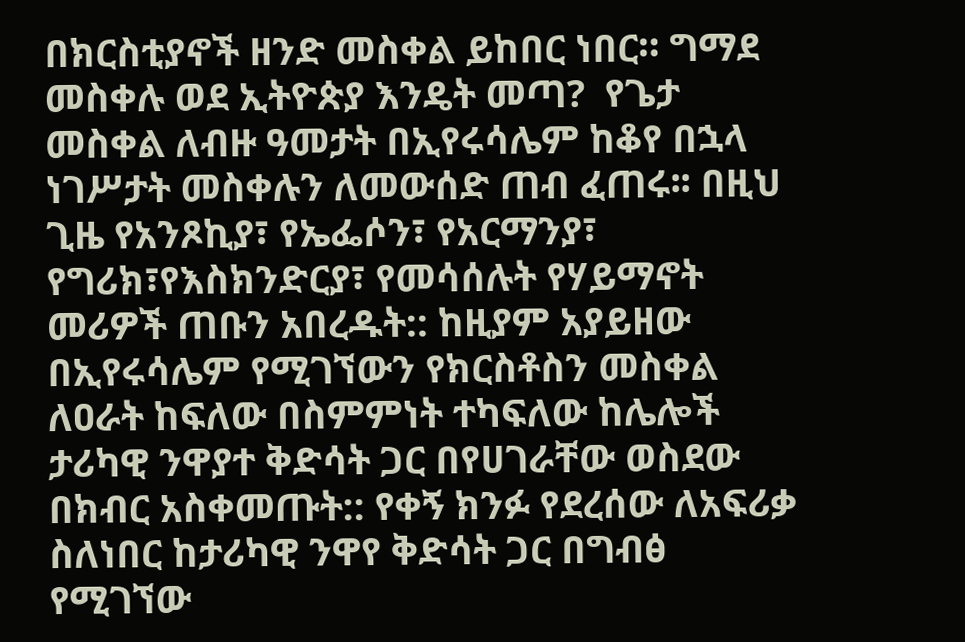በክርስቲያኖች ዘንድ መስቀል ይከበር ነበር። ግማደ መስቀሉ ወደ ኢትዮጵያ እንዴት መጣ?  የጌታ መስቀል ለብዙ ዓመታት በኢየሩሳሌም ከቆየ በኋላ ነገሥታት መስቀሉን ለመውሰድ ጠብ ፈጠሩ፡፡ በዚህ ጊዜ የአንጾኪያ፣ የኤፌሶን፣ የአርማንያ፣ የግሪክ፣የእስክንድርያ፣ የመሳሰሉት የሃይማኖት መሪዎች ጠቡን አበረዱት:: ከዚያም አያይዘው በኢየሩሳሌም የሚገኘውን የክርስቶስን መስቀል ለዐራት ከፍለው በስምምነት ተካፍለው ከሌሎች ታሪካዊ ንዋያተ ቅድሳት ጋር በየሀገራቸው ወስደው በክብር አስቀመጡት:: የቀኝ ክንፉ የደረሰው ለአፍሪቃ ስለነበር ከታሪካዊ ንዋየ ቅድሳት ጋር በግብፅ የሚገኘው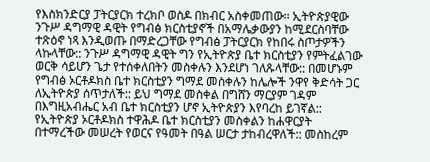የእስክንድርያ ፓትርያርክ ተረክቦ ወስዶ በክብር አስቀመጠው፡፡ ኢትዮጵያዊው ንጉሥ ዳግማዊ ዳዊት የግብፅ ክርስቲያኖች በአማሌቃውያን ከሚደርስባቸው ተጽዕኖ ነጻ እንዲወጡ በማድረጋቸው የግብፅ ፓትርያርክ የከበሩ ስጦታዎችን ላኩላቸው:: ንጉሥ ዳግማዊ ዳዊት ግን የኢትዮጵያ ቤተ ክርስቲያን የምትፈልገው ወርቅ ሳይሆን ጌታ የተሰቀለበትን መስቀሉን እንደሆነ ገለጹላቸው:: በመሆኑም የግብፅ ኦርቶዶክስ ቤተ ክርስቲያን ግማደ መስቀሉን ከሌሎች ንዋየ ቅድሳት ጋር ለኢትዮጵያ ሰጥታለች:: ይህ ግማደ መስቀል በግሸን ማርያም ገዳም በእግዚአብሔር አብ ቤተ ክርስቲያን ሆኖ ኢትዮጵያን እየባረከ ይገኛል:: የኢትዮጵያ ኦርቶዶክስ ተዋሕዶ ቤተ ክርስቲያን መስቀልን ከሐዋርያት በተማረችው መሠረት የወርና የዓመት በዓል ሠርታ ታከብረዋለች:: መስከረም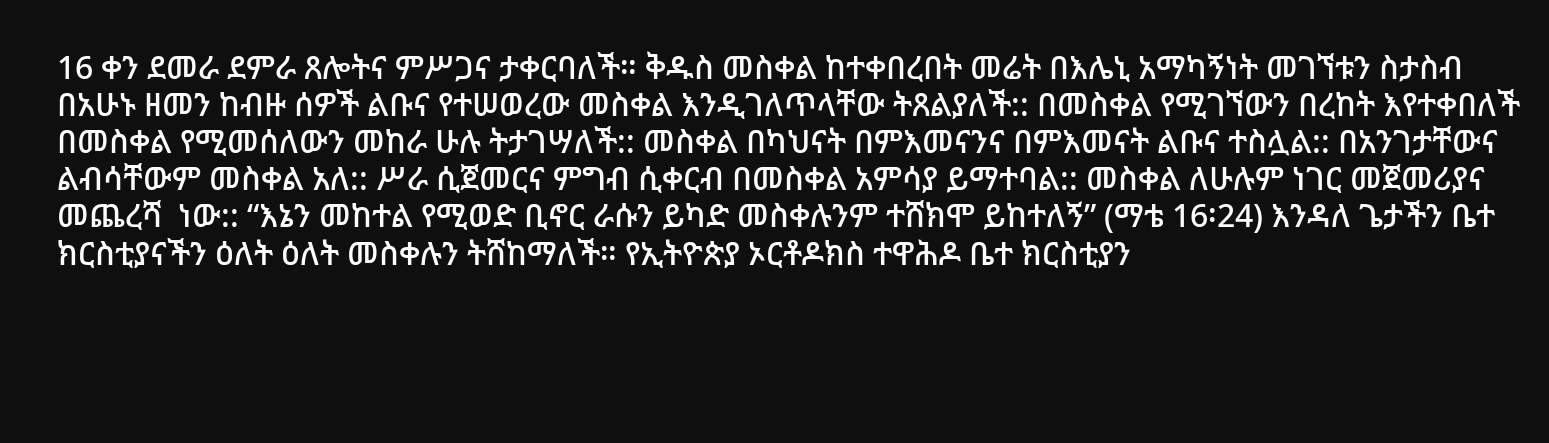16 ቀን ደመራ ደምራ ጸሎትና ምሥጋና ታቀርባለች። ቅዱስ መስቀል ከተቀበረበት መሬት በእሌኒ አማካኝነት መገኘቱን ስታስብ በአሁኑ ዘመን ከብዙ ሰዎች ልቡና የተሠወረው መስቀል እንዲገለጥላቸው ትጸልያለች:: በመስቀል የሚገኘውን በረከት እየተቀበለች በመስቀል የሚመሰለውን መከራ ሁሉ ትታገሣለች:: መስቀል በካህናት በምእመናንና በምእመናት ልቡና ተስሏል:: በአንገታቸውና ልብሳቸውም መስቀል አለ:: ሥራ ሲጀመርና ምግብ ሲቀርብ በመስቀል አምሳያ ይማተባል:: መስቀል ለሁሉም ነገር መጀመሪያና መጨረሻ  ነው:: “እኔን መከተል የሚወድ ቢኖር ራሱን ይካድ መስቀሉንም ተሸክሞ ይከተለኝ” (ማቴ 16፡24) እንዳለ ጌታችን ቤተ ክርስቲያናችን ዕለት ዕለት መስቀሉን ትሸከማለች። የኢትዮጵያ ኦርቶዶክስ ተዋሕዶ ቤተ ክርስቲያን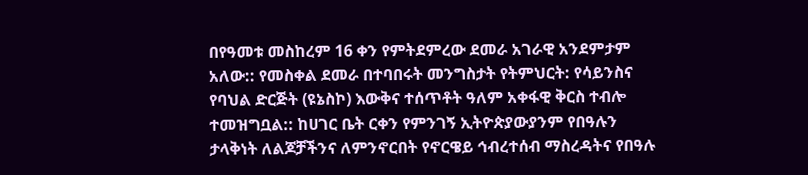በየዓመቱ መስከረም 16 ቀን የምትደምረው ደመራ አገራዊ አንደምታም አለው:: የመስቀል ደመራ በተባበሩት መንግስታት የትምህርት: የሳይንስና የባህል ድርጅት (ዩኔስኮ) እውቅና ተሰጥቶት ዓለም አቀፋዊ ቅርስ ተብሎ ተመዝግቧል:: ከሀገር ቤት ርቀን የምንገኝ ኢትዮጵያውያንም የበዓሉን ታላቅነት ለልጆቻችንና ለምንኖርበት የኖርዌይ ኅብረተሰብ ማስረዳትና የበዓሉ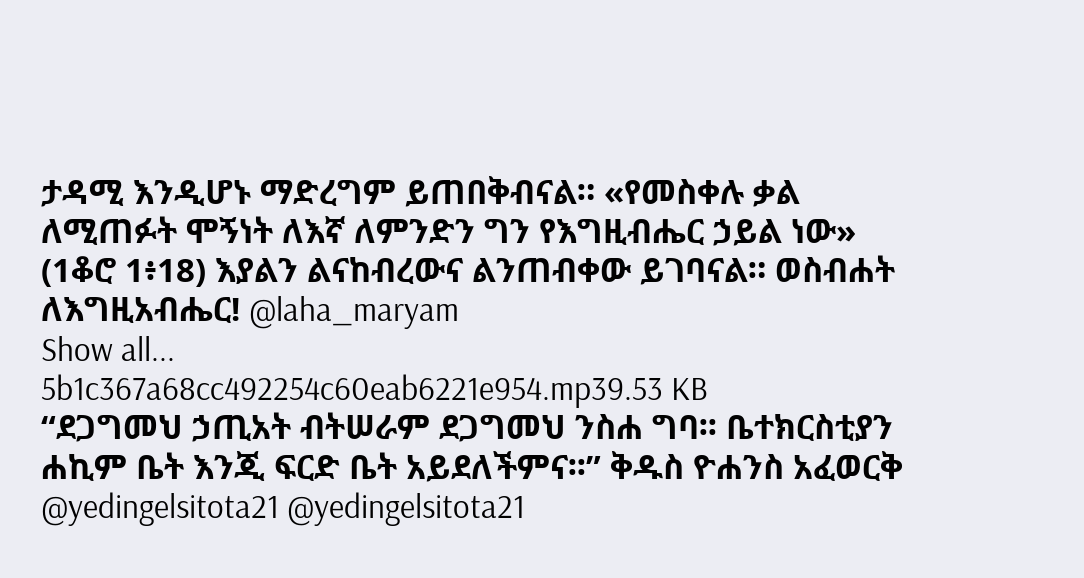ታዳሚ እንዲሆኑ ማድረግም ይጠበቅብናል። «የመስቀሉ ቃል ለሚጠፉት ሞኝነት ለእኛ ለምንድን ግን የእግዚብሔር ኃይል ነው» (1ቆሮ 1፥18) እያልን ልናከብረውና ልንጠብቀው ይገባናል። ወስብሐት ለእግዚአብሔር! @laha_maryam
Show all...
5b1c367a68cc492254c60eab6221e954.mp39.53 KB
“ደጋግመህ ኃጢአት ብትሠራም ደጋግመህ ንስሐ ግባ፡፡ ቤተክርስቲያን ሐኪም ቤት እንጂ ፍርድ ቤት አይደለችምና፡፡” ቅዱስ ዮሐንስ አፈወርቅ @yedingelsitota21 @yedingelsitota21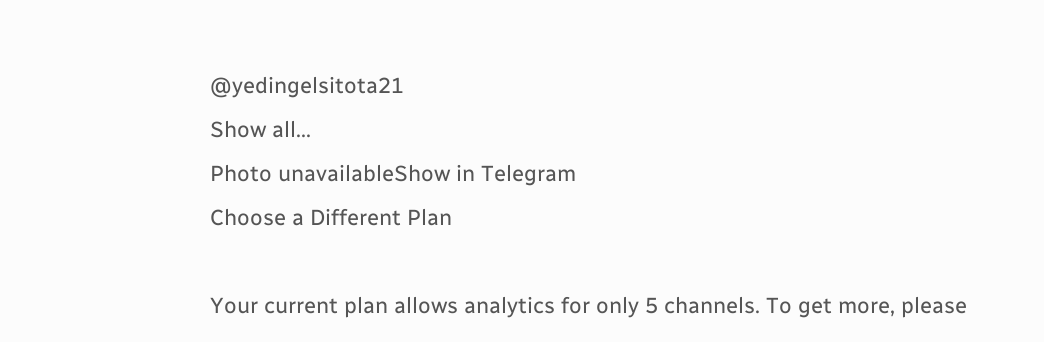@yedingelsitota21
Show all...
Photo unavailableShow in Telegram
Choose a Different Plan

Your current plan allows analytics for only 5 channels. To get more, please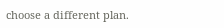choose a different plan.